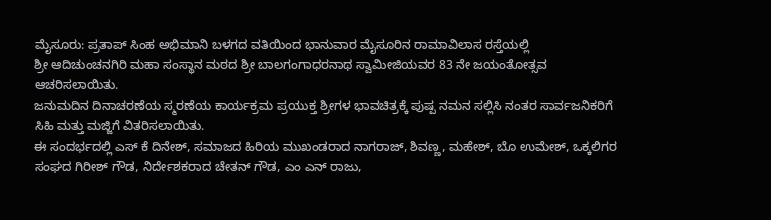ಮೈಸೂರು: ಪ್ರತಾಪ್ ಸಿಂಹ ಅಭಿಮಾನಿ ಬಳಗದ ವತಿಯಿಂದ ಭಾನುವಾರ ಮೈಸೂರಿನ ರಾಮಾವಿಲಾಸ ರಸ್ತೆಯಲ್ಲಿ
ಶ್ರೀ ಆದಿಚುಂಚನಗಿರಿ ಮಹಾ ಸಂಸ್ಥಾನ ಮಠದ ಶ್ರೀ ಬಾಲಗಂಗಾಧರನಾಥ ಸ್ವಾಮೀಜಿಯವರ 83 ನೇ ಜಯಂತೋತ್ಸವ
ಆಚರಿಸಲಾಯಿತು.
ಜನುಮದಿನ ದಿನಾಚರಣೆಯ ಸ್ಮರಣೆಯ ಕಾರ್ಯಕ್ರಮ ಪ್ರಯುಕ್ತ ಶ್ರೀಗಳ ಭಾವಚಿತ್ರಕ್ಕೆ ಪುಷ್ಪ ನಮನ ಸಲ್ಲಿಸಿ ನಂತರ ಸಾರ್ವಜನಿಕರಿಗೆ ಸಿಹಿ ಮತ್ತು ಮಜ್ಜಿಗೆ ವಿತರಿಸಲಾಯಿತು.
ಈ ಸಂದರ್ಭದಲ್ಲಿ ಎಸ್ ಕೆ ದಿನೇಶ್, ಸಮಾಜದ ಹಿರಿಯ ಮುಖಂಡರಾದ ನಾಗರಾಜ್, ಶಿವಣ್ಣ, ಮಹೇಶ್, ಬೊ ಉಮೇಶ್, ಒಕ್ಕಲಿಗರ ಸಂಘದ ಗಿರೀಶ್ ಗೌಡ, ನಿರ್ದೇಶಕರಾದ ಚೇತನ್ ಗೌಡ, ಎಂ ಎನ್ ರಾಜು,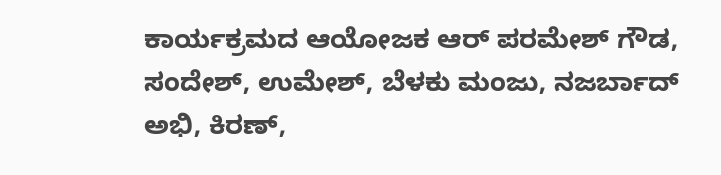ಕಾರ್ಯಕ್ರಮದ ಆಯೋಜಕ ಆರ್ ಪರಮೇಶ್ ಗೌಡ, ಸಂದೇಶ್, ಉಮೇಶ್, ಬೆಳಕು ಮಂಜು, ನಜರ್ಬಾದ್ ಅಭಿ, ಕಿರಣ್,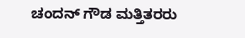ಚಂದನ್ ಗೌಡ ಮತ್ತಿತರರು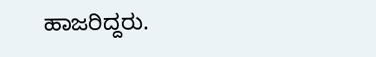ಹಾಜರಿದ್ದರು.